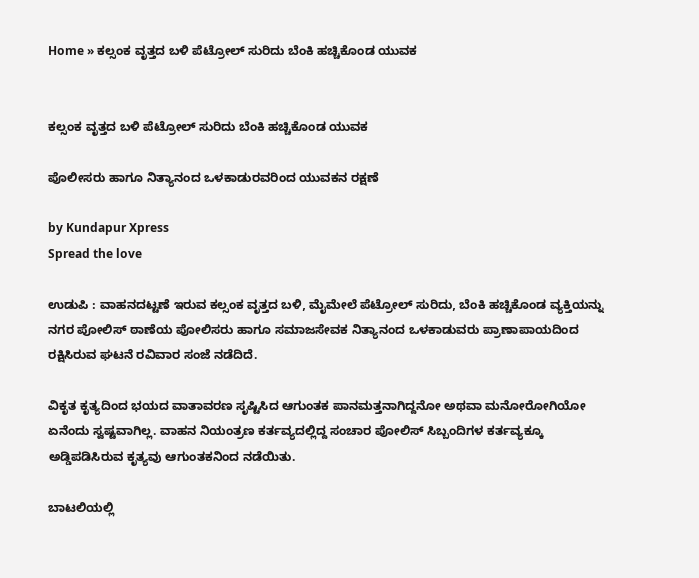Home » ಕಲ್ಸಂಕ ವೃತ್ತದ ಬಳಿ ಪೆಟ್ರೋಲ್ ಸುರಿದು ಬೆಂಕಿ ಹಚ್ಚಿಕೊಂಡ ಯುವಕ


ಕಲ್ಸಂಕ ವೃತ್ತದ ಬಳಿ ಪೆಟ್ರೋಲ್ ಸುರಿದು ಬೆಂಕಿ ಹಚ್ಚಿಕೊಂಡ ಯುವಕ

ಪೊಲೀಸರು ಹಾಗೂ ನಿತ್ಯಾನಂದ ಒಳಕಾಡುರವರಿಂದ ಯುವಕನ ರಕ್ಷಣೆ

by Kundapur Xpress
Spread the love

ಉಡುಪಿ : ವಾಹನದಟ್ಟಣೆ ಇರುವ ಕಲ್ಸಂಕ ವೃತ್ತದ ಬಳಿ, ಮೈಮೇಲೆ ಪೆಟ್ರೋಲ್ ಸುರಿದು, ಬೆಂಕಿ ಹಚ್ಚಿಕೊಂಡ ವ್ಯಕ್ತಿಯನ್ನು ನಗರ ಪೋಲಿಸ್ ಠಾಣೆಯ‌ ಪೋಲಿಸರು ಹಾಗೂ ಸಮಾಜಸೇವಕ ನಿತ್ಯಾನಂದ‌ ಒಳಕಾಡುವರು ಪ್ರಾಣಾಪಾಯದಿಂದ ರಕ್ಷಿಸಿರುವ‌ ಘಟನೆ ರವಿವಾರ ಸಂಜೆ ನಡೆದಿದೆ.

ವಿಕೃತ ಕೃತ್ಯದಿಂದ ಭಯದ ವಾತಾವರಣ ಸೃಷ್ಟಿಸಿದ ಆಗುಂತಕ ಪಾನಮತ್ತನಾಗಿದ್ದನೋ ಅಥವಾ ಮನೋರೋಗಿಯೋ ಏನೆಂದು ‌ಸ್ವಷ್ಟವಾಗಿಲ್ಲ. ವಾಹನ ನಿಯಂತ್ರಣ ಕರ್ತವ್ಯದಲ್ಲಿದ್ದ ಸಂಚಾರ ಪೋಲಿಸ್ ಸಿಬ್ಬಂದಿಗಳ ಕರ್ತವ್ಯಕ್ಕೂ ಅಡ್ಡಿಪಡಿಸಿರುವ ಕೃತ್ಯವು ಆಗುಂತಕನಿಂದ ನಡೆಯಿತು.

ಬಾಟಲಿಯಲ್ಲಿ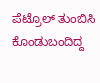ಪೆಟ್ರೊಲ್ ತುಂಬಿಸಿ ಕೊಂಡು‌ಬಂದಿದ್ದ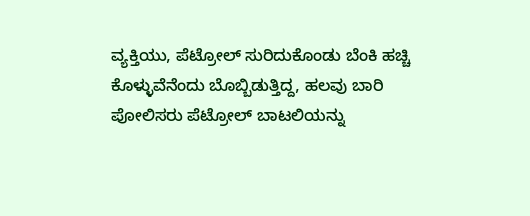ವ್ಯಕ್ತಿಯು, ಪೆಟ್ರೋಲ್ ಸುರಿದುಕೊಂಡು ಬೆಂಕಿ ಹಚ್ಚಿ ಕೊಳ್ಳುವೆನೆಂದು ಬೊಬ್ಬಿಡುತ್ತಿದ್ದ, ಹಲವು ಬಾರಿ ಪೋಲಿಸರು ಪೆಟ್ರೋಲ್ ಬಾಟಲಿಯನ್ನು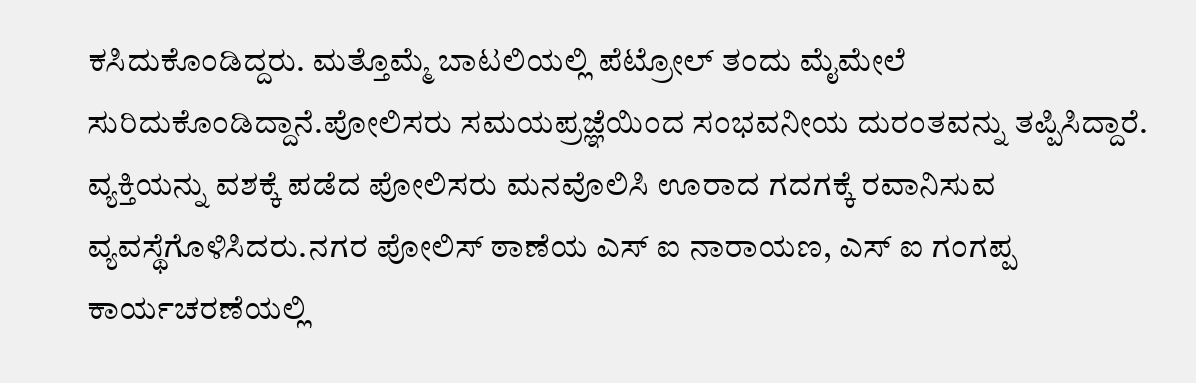ಕಸಿದುಕೊಂಡಿದ್ದರು. ಮತ್ತೊಮ್ಮೆ ಬಾಟಲಿಯಲ್ಲಿ ಪೆಟ್ರೋಲ್ ತಂದು ಮೈಮೇಲೆ ಸುರಿದುಕೊಂಡಿದ್ದಾನೆ.ಪೋಲಿಸರು ಸಮಯಪ್ರಜ್ಞೆಯಿಂದ ಸಂಭವನೀಯ ದುರಂತವನ್ನು ತಪ್ಪಿಸಿದ್ದಾರೆ. ವ್ಯಕ್ತಿಯನ್ನು ವಶಕ್ಕೆ ಪಡೆದ ಪೋಲಿಸರು ಮನವೊಲಿಸಿ ಊರಾದ ಗದಗಕ್ಕೆ ರವಾನಿಸುವ ವ್ಯವಸ್ಥೆಗೊಳಿಸಿದರು.ನಗರ ಪೋಲಿಸ್ ಠಾಣೆಯ ಎಸ್ ಐ ನಾರಾಯಣ, ಎಸ್ ಐ ಗಂಗಪ್ಪ ಕಾರ್ಯಚರಣೆಯಲ್ಲಿ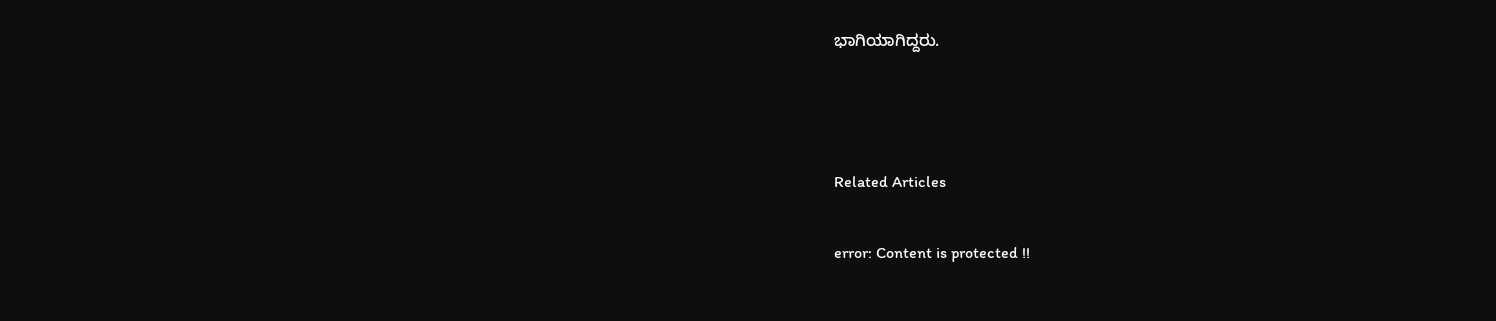ಭಾಗಿಯಾಗಿದ್ದರು.



Related Articles

error: Content is protected !!